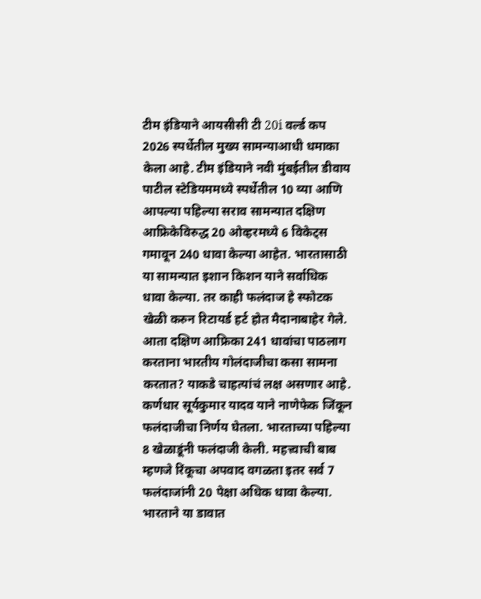टीम इंडियाने आयसीसी टी 20i वर्ल्ड कप 2026 स्पर्धेतील मुख्य सामन्याआधी धमाका केला आहे. टीम इंडियाने नवी मुंबईतील डीवाय पाटील स्टेडियममध्ये स्पर्धेतील 10 व्या आणि आपल्या पहिल्या सराव सामन्यात दक्षिण आफ्रिकेविरुद्ध 20 ओव्हरमध्ये 6 विकेट्स गमावून 240 धावा केल्या आहेत. भारतासाठी या सामन्यात इशान किशन याने सर्वाधिक धावा केल्या. तर काही फलंदाज हे स्फोटक खेळी करुन रिटायर्ड हर्ट होत मैदानाबाहेर गेले. आता दक्षिण आफ्रिका 241 धावांचा पाठलाग करताना भारतीय गोलंदाजीचा कसा सामना करतात? याकडे चाहत्यांचं लक्ष असणार आहे.
कर्णधार सूर्यकुमार यादव याने नाणेफेक जिंकून फलंदाजीचा निर्णय घेतला. भारताच्या पहिल्या 8 खेळाडूंनी फलंदाजी केली. महत्त्वाची बाब म्हणजे रिंकूचा अपवाद वगळता इतर सर्व 7 फलंदाजांनी 20 पेक्षा अधिक धावा केल्या. भारताने या डावात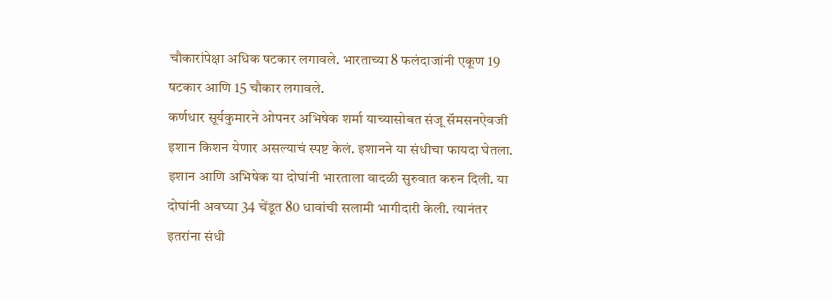चौकारांपेक्षा अधिक षटकार लगावले. भारताच्या 8 फलंदाजांनी एकूण 19 षटकार आणि 15 चौकार लगावले.
कर्णधार सूर्यकुमारने ओपनर अभिषेक शर्मा याच्यासोबत संजू सॅमसनऐवजी इशान किशन येणार असल्याचं स्पष्ट केलं. इशानने या संधीचा फायदा घेतला. इशान आणि अभिषेक या दोघांनी भारताला वादळी सुरुवात करुन दिली. या दोघांनी अवघ्या 34 चेंडूत 80 धावांची सलामी भागीदारी केली. त्यानंतर इतरांना संधी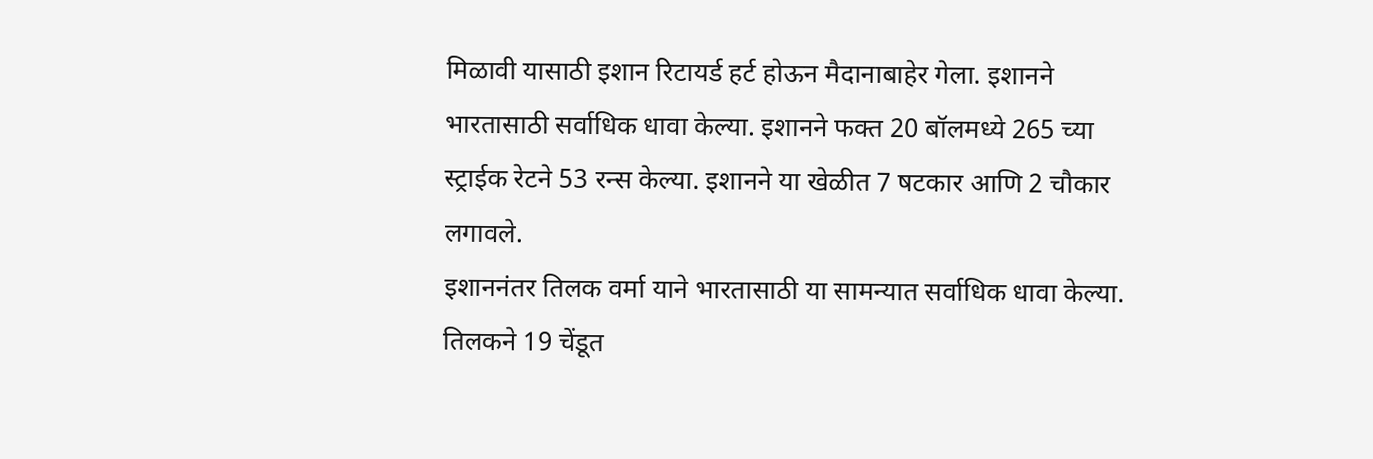मिळावी यासाठी इशान रिटायर्ड हर्ट होऊन मैदानाबाहेर गेला. इशानने भारतासाठी सर्वाधिक धावा केल्या. इशानने फक्त 20 बॉलमध्ये 265 च्या स्ट्राईक रेटने 53 रन्स केल्या. इशानने या खेळीत 7 षटकार आणि 2 चौकार लगावले.
इशाननंतर तिलक वर्मा याने भारतासाठी या सामन्यात सर्वाधिक धावा केल्या. तिलकने 19 चेंडूत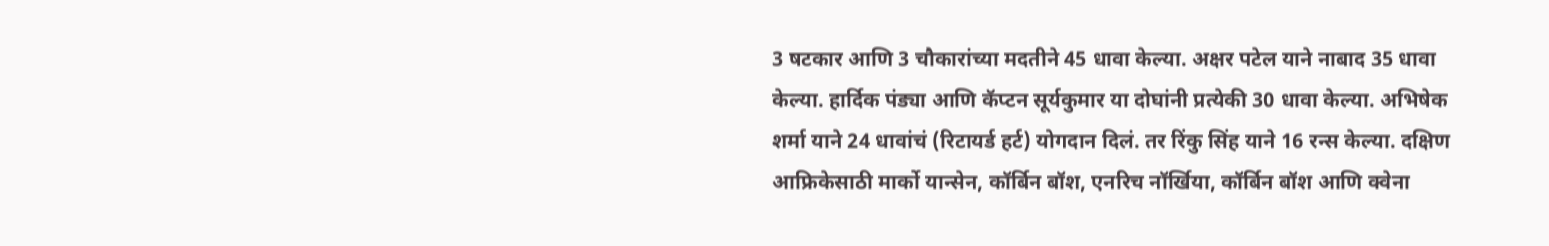3 षटकार आणि 3 चौकारांच्या मदतीने 45 धावा केल्या. अक्षर पटेल याने नाबाद 35 धावा केल्या. हार्दिक पंड्या आणि कॅप्टन सूर्यकुमार या दोघांनी प्रत्येकी 30 धावा केल्या. अभिषेक शर्मा याने 24 धावांचं (रिटायर्ड हर्ट) योगदान दिलं. तर रिंकु सिंह याने 16 रन्स केल्या. दक्षिण आफ्रिकेसाठी मार्को यान्सेन, कॉर्बिन बॉश, एनरिच नॉर्खिया, कॉर्बिन बॉश आणि क्वेना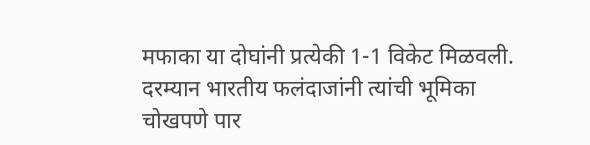मफाका या दोघांनी प्रत्येकी 1-1 विकेट मिळवली.
दरम्यान भारतीय फलंदाजांनी त्यांची भूमिका चोखपणे पार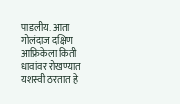पाडलीय. आता गोलंदाज दक्षिण आफ्रिकेला किती धावांवर रोखण्यात यशस्वी ठरतात हे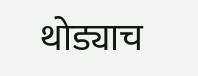थोड्याच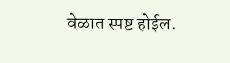वेळात स्पष्ट होईल.